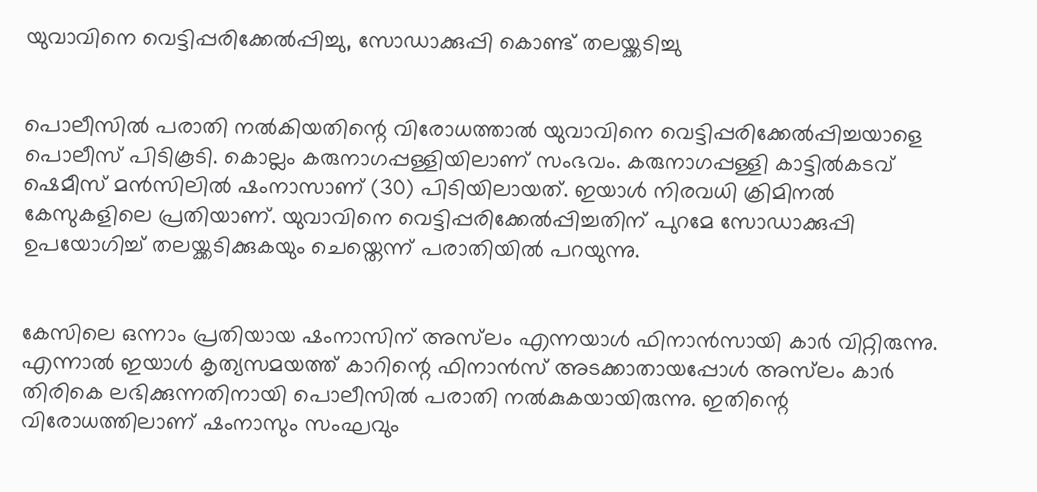യുവാവിനെ വെട്ടിപ്പരിക്കേൽപ്പിച്ചു, സോഡാക്കുപ്പി കൊണ്ട് തലയ്ക്കടിച്ചു


പൊലീസിൽ പരാതി നൽകിയതിന്റെ വിരോധത്താൽ യുവാവിനെ വെട്ടിപ്പരിക്കേൽപ്പിച്ചയാളെ പൊലീസ് പിടികൂടി. കൊല്ലം കരുനാഗപ്പള്ളിയിലാണ് സംഭവം. കരുനാഗപ്പള്ളി കാട്ടിൽകടവ് ഷെമീസ് മൻസിലിൽ ഷംനാസാണ് (30) പിടിയിലായത്. ഇയാൾ നിരവധി ക്രിമിനൽ കേസുകളിലെ പ്രതിയാണ്. യുവാവിനെ വെട്ടിപ്പരിക്കേൽപ്പിച്ചതിന് പുറമേ സോഡാക്കുപ്പി ഉപയോഗിച്ച് തലയ്ക്കടിക്കുകയും ചെയ്തെന്ന് പരാതിയിൽ പറയുന്നു.


കേസിലെ ഒന്നാം പ്രതിയായ ഷംനാസിന് അസ്‌ലം എന്നയാൾ ഫിനാൻസായി കാർ വിറ്റിരുന്നു. എന്നാൽ ഇയാൾ കൃത്യസമയത്ത് കാറിന്റെ ഫിനാൻസ് അടക്കാതായപ്പോൾ അസ്‌ലം കാർ തിരികെ ലഭിക്കുന്നതിനായി പൊലീസിൽ പരാതി നൽകുകയായിരുന്നു. ഇതിന്റെ വിരോധത്തിലാണ് ഷംനാസും സംഘവും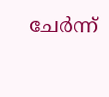ചേർന്ന്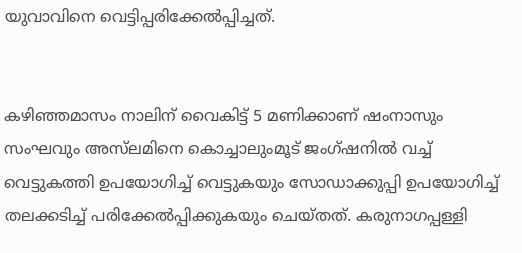യുവാവിനെ വെട്ടിപ്പരിക്കേൽപ്പിച്ചത്.


കഴിഞ്ഞമാസം നാലിന് വൈകിട്ട് 5 മണിക്കാണ് ഷംനാസും സംഘവും അസ്‌ലമിനെ കൊച്ചാലുംമൂട് ജംഗ്ഷനിൽ വച്ച് വെട്ടുകത്തി ഉപയോഗിച്ച് വെട്ടുകയും സോഡാക്കുപ്പി ഉപയോഗിച്ച് തലക്കടിച്ച് പരിക്കേൽപ്പിക്കുകയും ചെയ്തത്. കരുനാഗപ്പള്ളി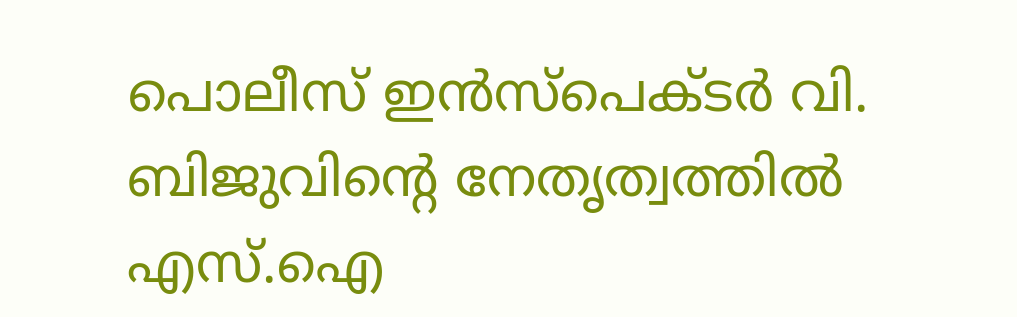പൊലീസ് ഇൻസ്‌പെക്ടർ വി. ബിജുവിന്റെ നേതൃത്വത്തിൽ എസ്.ഐ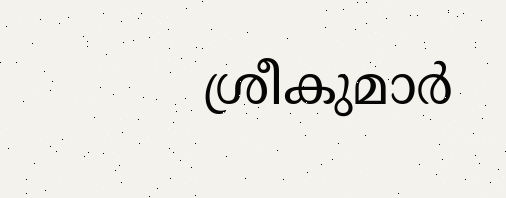ശ്രീകുമാർ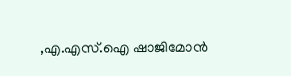,എ.എസ്.ഐ ഷാജിമോൻ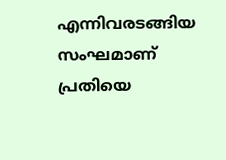എന്നിവരടങ്ങിയ സംഘമാണ് പ്രതിയെ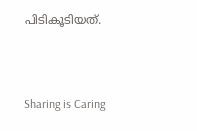പിടികൂടിയത്.



Sharing is Caring